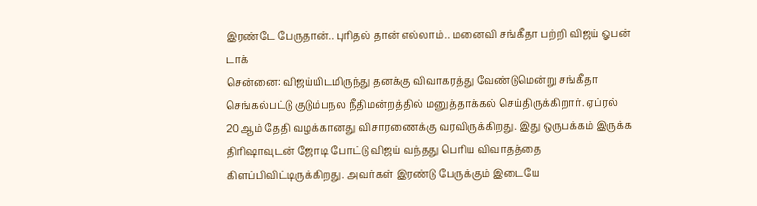இரண்டே பேருதான்.. புரிதல் தான் எல்லாம்.. மனைவி சங்கீதா பற்றி விஜய் ஓபன் டாக்
சென்னை: விஜய்யிடமிருந்து தனக்கு விவாகரத்து வேண்டுமென்று சங்கீதா செங்கல்பட்டு குடும்பநல நீதிமன்றத்தில் மனுத்தாக்கல் செய்திருக்கிறார். ஏப்ரல் 20ஆம் தேதி வழக்கானது விசாரணைக்கு வரவிருக்கிறது. இது ஒருபக்கம் இருக்க திரிஷாவுடன் ஜோடி போட்டு விஜய் வந்தது பெரிய விவாதத்தை கிளப்பிவிட்டிருக்கிறது. அவர்கள் இரண்டு பேருக்கும் இடையே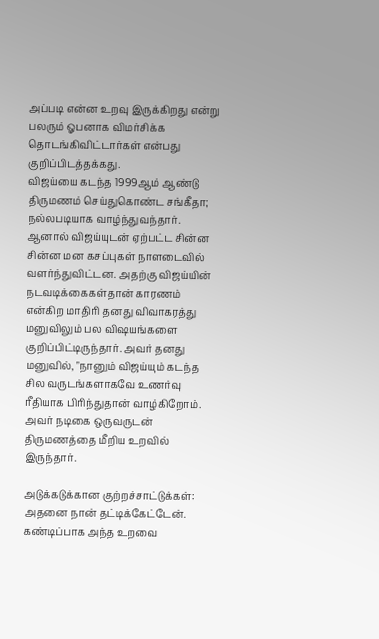அப்படி என்ன உறவு இருக்கிறது என்று பலரும் ஓபனாக விமர்சிக்க தொடங்கிவிட்டார்கள் என்பது குறிப்பிடத்தக்கது.
விஜய்யை கடந்த 1999ஆம் ஆண்டு திருமணம் செய்துகொண்ட சங்கீதா; நல்லபடியாக வாழ்ந்துவந்தார். ஆனால் விஜய்யுடன் ஏற்பட்ட சின்ன சின்ன மன கசப்புகள் நாளடைவில் வளர்ந்துவிட்டன. அதற்கு விஜய்யின் நடவடிக்கைகள்தான் காரணம் என்கிற மாதிரி தனது விவாகரத்து மனுவிலும் பல விஷயங்களை குறிப்பிட்டிருந்தார். அவர் தனது மனுவில், "நானும் விஜய்யும் கடந்த சில வருடங்களாகவே உணர்வு ரீதியாக பிரிந்துதான் வாழ்கிறோம். அவர் நடிகை ஒருவருடன் திருமணத்தை மீறிய உறவில் இருந்தார்.

அடுக்கடுக்கான குற்றச்சாட்டுக்கள்: அதனை நான் தட்டிக்கேட்டேன். கண்டிப்பாக அந்த உறவை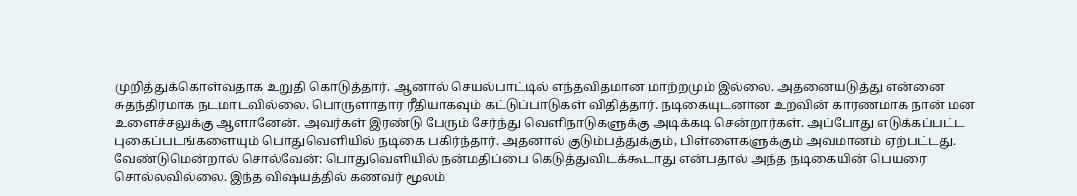முறித்துக்கொள்வதாக உறுதி கொடுத்தார். ஆனால் செயல்பாட்டில் எந்தவிதமான மாற்றமும் இல்லை. அதனையடுத்து என்னை சுதந்திரமாக நடமாடவில்லை. பொருளாதார ரீதியாகவும் கட்டுப்பாடுகள் விதித்தார். நடிகையுடனான உறவின் காரணமாக நான் மன உளைச்சலுக்கு ஆளானேன். அவர்கள் இரண்டு பேரும் சேர்ந்து வெளிநாடுகளுக்கு அடிக்கடி சென்றார்கள். அப்போது எடுக்கப்பட்ட புகைப்படங்களையும் பொதுவெளியில் நடிகை பகிர்ந்தார். அதனால் குடும்பத்துக்கும், பிள்ளைகளுக்கும் அவமானம் ஏற்பட்டது.
வேண்டுமென்றால் சொல்வேன்: பொதுவெளியில் நன்மதிப்பை கெடுத்துவிடக்கூடாது என்பதால் அந்த நடிகையின் பெயரை சொல்லவில்லை. இந்த விஷயத்தில் கணவர் மூலம்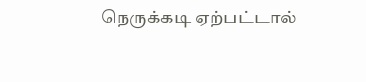நெருக்கடி ஏற்பட்டால்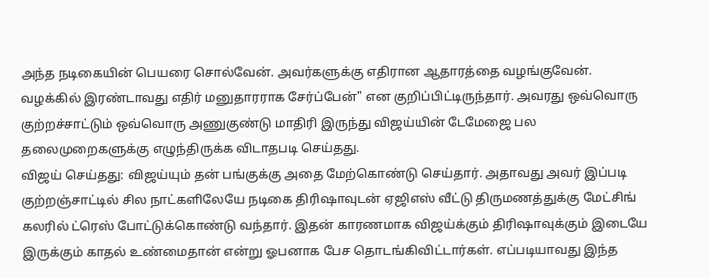அந்த நடிகையின் பெயரை சொல்வேன். அவர்களுக்கு எதிரான ஆதாரத்தை வழங்குவேன். வழக்கில் இரண்டாவது எதிர் மனுதாரராக சேர்ப்பேன்" என குறிப்பிட்டிருந்தார். அவரது ஒவ்வொரு குற்றச்சாட்டும் ஒவ்வொரு அணுகுண்டு மாதிரி இருந்து விஜய்யின் டேமேஜை பல தலைமுறைகளுக்கு எழுந்திருக்க விடாதபடி செய்தது.
விஜய் செய்தது: விஜய்யும் தன் பங்குக்கு அதை மேற்கொண்டு செய்தார். அதாவது அவர் இப்படி குற்றஞ்சாட்டில் சில நாட்களிலேயே நடிகை திரிஷாவுடன் ஏஜிஎஸ் வீட்டு திருமணத்துக்கு மேட்சிங் கலரில் ட்ரெஸ் போட்டுக்கொண்டு வந்தார். இதன் காரணமாக விஜய்க்கும் திரிஷாவுக்கும் இடையே இருக்கும் காதல் உண்மைதான் என்று ஓபனாக பேச தொடங்கிவிட்டார்கள். எப்படியாவது இந்த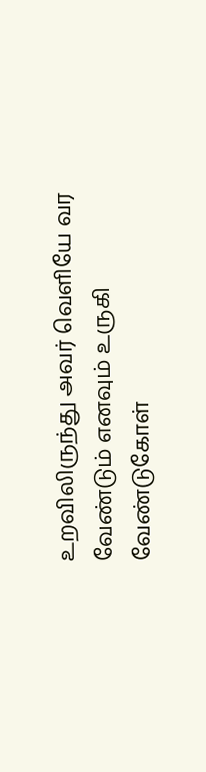உறவிலிருந்து அவர் வெளியே வர வேண்டும் எனவும் உருகி வேண்டுகோள்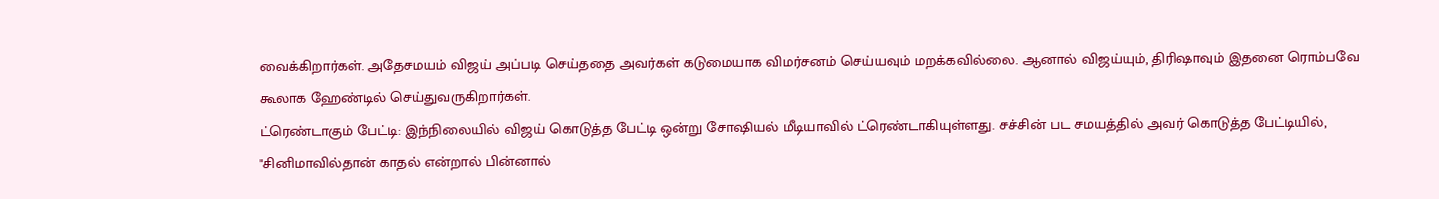வைக்கிறார்கள். அதேசமயம் விஜய் அப்படி செய்ததை அவர்கள் கடுமையாக விமர்சனம் செய்யவும் மறக்கவில்லை. ஆனால் விஜய்யும், திரிஷாவும் இதனை ரொம்பவே கூலாக ஹேண்டில் செய்துவருகிறார்கள்.
ட்ரெண்டாகும் பேட்டி: இந்நிலையில் விஜய் கொடுத்த பேட்டி ஒன்று சோஷியல் மீடியாவில் ட்ரெண்டாகியுள்ளது. சச்சின் பட சமயத்தில் அவர் கொடுத்த பேட்டியில், "சினிமாவில்தான் காதல் என்றால் பின்னால்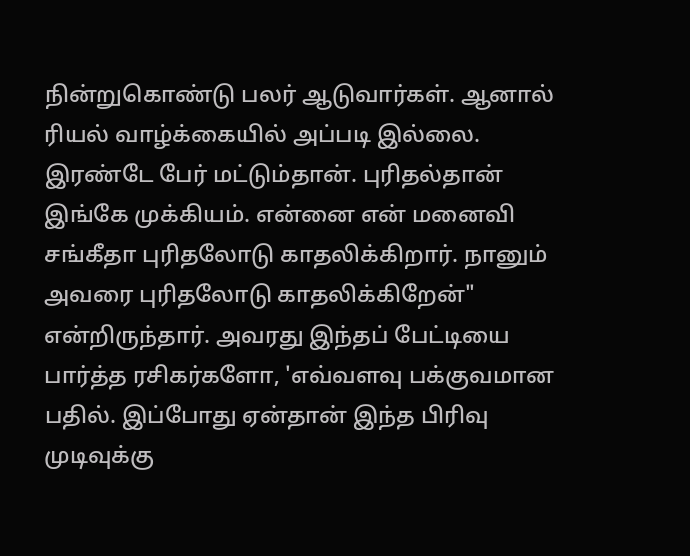நின்றுகொண்டு பலர் ஆடுவார்கள். ஆனால் ரியல் வாழ்க்கையில் அப்படி இல்லை. இரண்டே பேர் மட்டும்தான். புரிதல்தான் இங்கே முக்கியம். என்னை என் மனைவி சங்கீதா புரிதலோடு காதலிக்கிறார். நானும் அவரை புரிதலோடு காதலிக்கிறேன்" என்றிருந்தார். அவரது இந்தப் பேட்டியை பார்த்த ரசிகர்களோ, 'எவ்வளவு பக்குவமான பதில். இப்போது ஏன்தான் இந்த பிரிவு முடிவுக்கு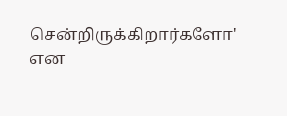சென்றிருக்கிறார்களோ' என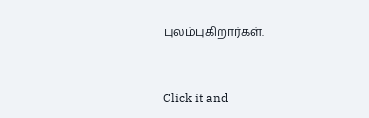புலம்புகிறார்கள்.


Click it and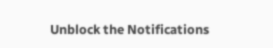Unblock the Notifications